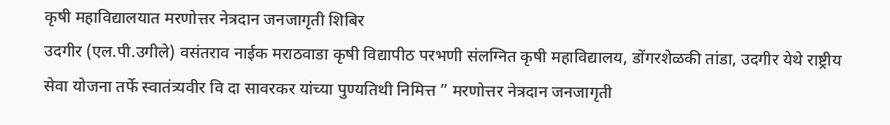कृषी महाविद्यालयात मरणोत्तर नेत्रदान जनजागृती शिबिर
उदगीर (एल.पी.उगीले) वसंतराव नाईक मराठवाडा कृषी विद्यापीठ परभणी संलग्नित कृषी महाविद्यालय, डोंगरशेळकी तांडा, उदगीर येथे राष्ट्रीय सेवा योजना तर्फे स्वातंत्र्यवीर वि दा सावरकर यांच्या पुण्यतिथी निमित्त ” मरणोत्तर नेत्रदान जनजागृती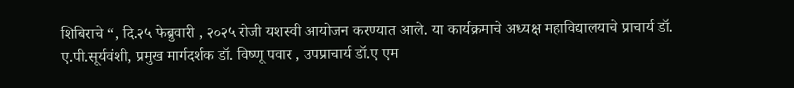शिबिराचे “, दि.२५ फेब्रुवारी , २०२५ रोजी यशस्वी आयोजन करण्यात आले. या कार्यक्रमाचे अध्यक्ष महाविद्यालयाचे प्राचार्य डॉ. ए.पी.सूर्यवंशी, प्रमुख मार्गदर्शक डॉ. विष्णू पवार , उपप्राचार्य डॉ.ए एम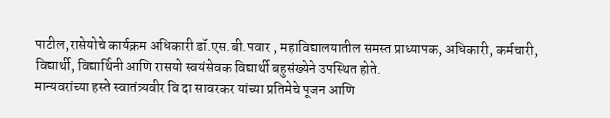पाटील,रासेयोचे कार्यक्रम अधिकारी डॉ.एस.बी.पवार , महाविद्यालयातील समस्त प्राध्यापक, अधिकारी, कर्मचारी, विद्यार्थी, विद्यार्थिनी आणि रासयो स्वयंसेवक विद्यार्थी बहुसंख्येने उपस्थित होते.
मान्यवरांच्या हस्ते स्वातंत्र्यवीर वि दा सावरकर यांच्या प्रतिमेचे पूजन आणि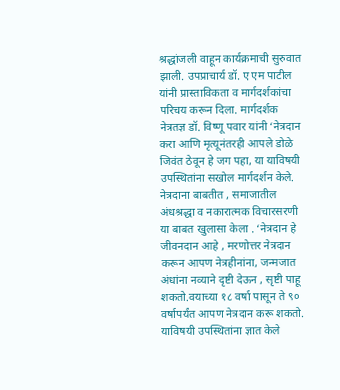श्रद्धांजली वाहून कार्यक्रमाची सुरुवात झाली. उपप्राचार्य डॉ. ए एम पाटील यांनी प्रास्ताविकता व मार्गदर्शकांचा परिचय करून दिला. मार्गदर्शक नेत्रतज्ञ डॉ. विष्णू पवार यांनी ‘नेत्रदान करा आणि मृत्यूनंतरही आपले डोळे जिवंत ठेवून हे जग पहा, या याविषयी उपस्थितांना सखोल मार्गदर्शन केले. नेत्रदाना बाबतीत , समाजातील अंधश्रद्धा व नकारात्मक विचारसरणी या बाबत खुलासा केला . ‘नेत्रदान हे जीवनदान आहे , मरणोत्तर नेत्रदान करून आपण नेत्रहीनांना, जन्मजात अंधांना नव्याने दृष्टी देऊन , सृष्टी पाहू शकतो.वयाच्या १८ वर्षा पासून ते ९० वर्षापर्यंत आपण नेत्रदान करू शकतो. याविषयी उपस्थितांना ज्ञात केले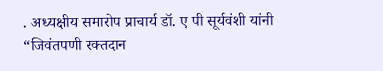. अध्यक्षीय समारोप प्राचार्य डॉ. ए पी सूर्यवंशी यांनी “जिवंतपणी रक्तदान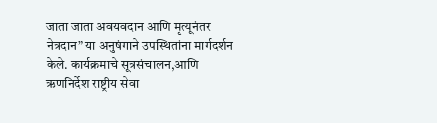जाता जाता अवयवदान आणि मृत्यूनंतर नेत्रदान” या अनुषंगाने उपस्थितांना मार्गदर्शन केले. कार्यक्रमाचे सूत्रसंचालन,आणि ऋणनिर्देश राष्ट्रीय सेवा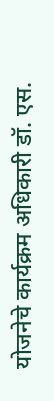योजनेचे कार्यक्रम अधिकारी डॉ. एस.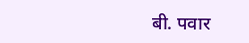बी. पवार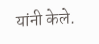यांनी केले.